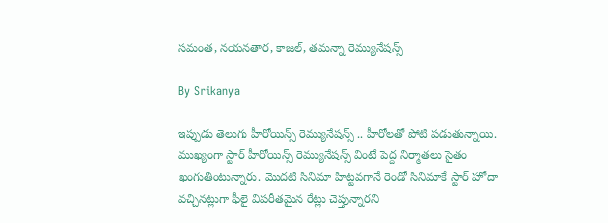సమంత, నయనతార, కాజల్, తమన్నా రెమ్యునేషన్స్

By Srikanya

ఇప్పుడు తెలుగు హీరోయిన్స్ రెమ్యునేషన్స్ .. హీరోలతో పోటి పడుతున్నాయి. ముఖ్యంగా స్టార్ హీరోయిన్స్ రెమ్యునేషన్స్ వింటే పెద్ద నిర్మాతలు సైతం ఖంగుతింటున్నారు. మొదటి సినిమా హిట్టవగానే రెండో సినిమాకే స్టార్ హోదా వచ్చినట్లుగా ఫీలై విపరీతమైన రేట్లు చెప్తున్నారని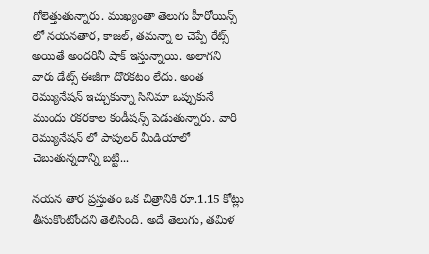గోలెత్తుతున్నారు. ముఖ్యంతా తెలుగు హీరోయిన్స్ లో నయనతార, కాజల్‌, తమన్నా ల చెప్పే రేట్స్ అయితే అందరినీ షాక్ ఇస్తున్నాయి. అలాగని వారు డేట్స్ ఈజీగా దొరకటం లేదు. అంత రెమ్యునేషన్ ఇచ్చుకున్నా సినిమా ఒప్పుకునే ముందు రకరకాల కండీషన్స్ పెడుతున్నారు. వారి రెమ్యునేషన్ లో పాపులర్ మీడియాలో చెబుతున్నదాన్ని బట్టి...

నయన తార ప్రస్తుతం ఒక చిత్రానికి రూ.1.15 కోట్లు తీసుకొంటోందని తెలిసింది. అదే తెలుగు, తమిళ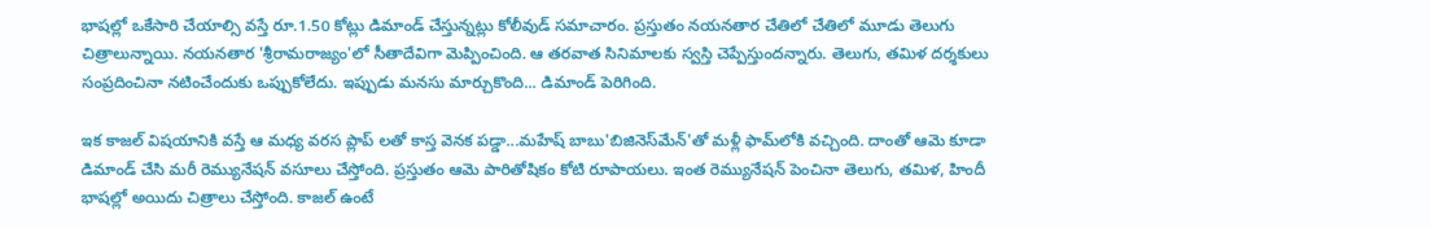భాషల్లో ఒకేసారి చేయాల్సి వస్తే రూ.1.50 కోట్లు డిమాండ్‌ చేస్తున్నట్లు కోలీవుడ్‌ సమాచారం. ప్రస్తుతం నయనతార చేతిలో చేతిలో మూడు తెలుగు చిత్రాలున్నాయి. నయనతార 'శ్రీరామరాజ్యం'లో సీతాదేవిగా మెప్పించింది. ఆ తరవాత సినిమాలకు స్వస్తి చెప్పేస్తుందన్నారు. తెలుగు, తమిళ దర్శకులు సంప్రదించినా నటించేందుకు ఒప్పుకోలేదు. ఇప్పుడు మనసు మార్చుకొంది... డిమాండ్‌ పెరిగింది.

ఇక కాజల్ విషయానికి వస్తే ఆ మధ్య వరస ప్లాప్ లతో కాస్త వెనక పడ్డా...మహేష్ బాబు'బిజినెస్‌మేన్‌'తో మళ్లీ ఫామ్‌లోకి వచ్చింది‌. దాంతో ఆమె కూడా డిమాండ్ చేసి మరీ రెమ్యునేషన్ వసూలు చేస్తోంది. ప్రస్తుతం ఆమె పారితోషికం కోటి రూపాయలు. ఇంత రెమ్యునేషన్ పెంచినా తెలుగు, తమిళ, హిందీ భాషల్లో అయిదు చిత్రాలు చేస్తోంది. కాజల్ ఉంటే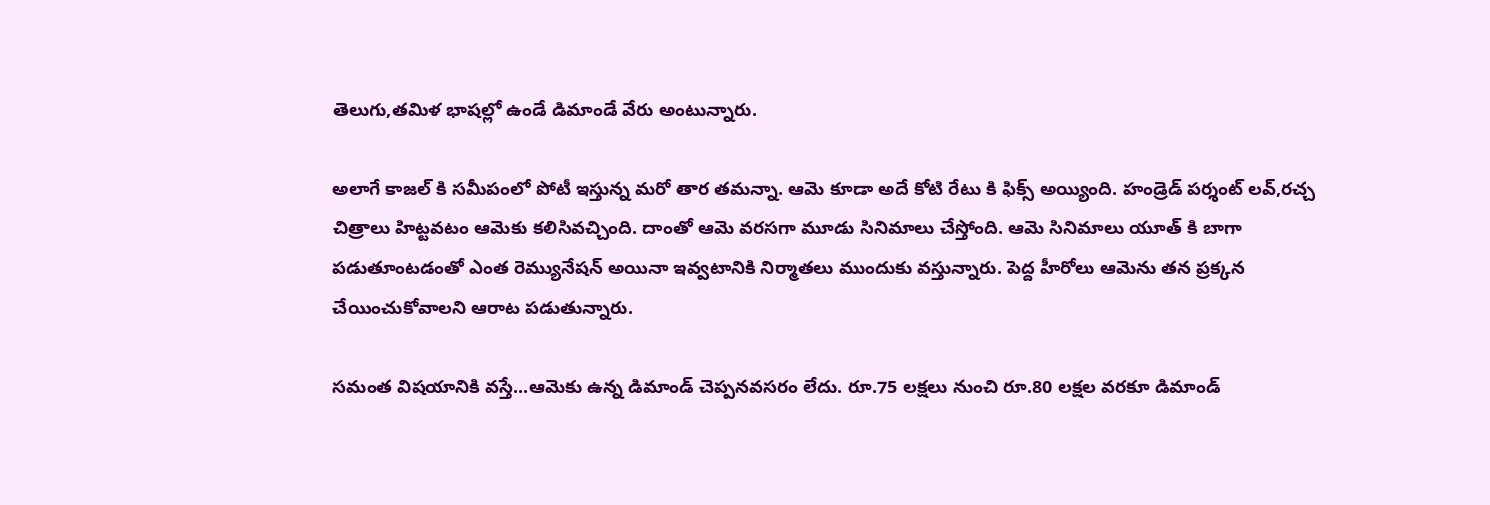తెలుగు,తమిళ భాషల్లో ఉండే డిమాండే వేరు అంటున్నారు.

అలాగే కాజల్ కి సమీపంలో పోటీ ఇస్తున్న మరో తార తమన్నా. ఆమె కూడా అదే కోటి రేటు కి ఫిక్స్ అయ్యింది. హండ్రెడ్ పర్శంట్ లవ్,రచ్చ చిత్రాలు హిట్టవటం ఆమెకు కలిసివచ్చింది. దాంతో ఆమె వరసగా మూడు సినిమాలు చేస్తోంది. ఆమె సినిమాలు యూత్ కి బాగా పడుతూంటడంతో ఎంత రెమ్యునేషన్ అయినా ఇవ్వటానికి నిర్మాతలు ముందుకు వస్తున్నారు. పెద్ద హీరోలు ఆమెను తన ప్రక్కన చేయించుకోవాలని ఆరాట పడుతున్నారు.

సమంత విషయానికి వస్తే...ఆమెకు ఉన్న డిమాండ్ చెప్పనవసరం లేదు. రూ.75 లక్షలు నుంచి రూ.80 లక్షల వరకూ డిమాండ్‌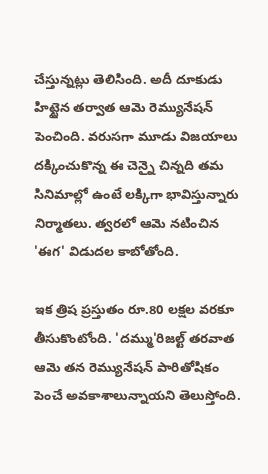చేస్తున్నట్లు తెలిసింది. అదీ దూకుడు హిట్టైన తర్వాత ఆమె రెమ్యునేషన్ పెంచింది. వరుసగా మూడు విజయాలు దక్కించుకొన్న ఈ చెన్నై చిన్నది తమ సినిమాల్లో ఉంటే లక్కిగా భావిస్తున్నారు నిర్మాతలు. త్వరలో ఆమె నటించిన 'ఈగ' విడుదల కాబోతోంది.

ఇక త్రిష ప్రస్తుతం రూ.80 లక్షల వరకూ తీసుకొంటోంది. 'దమ్ము'రిజల్ట్ తరవాత ఆమె తన రెమ్యునేషన్ పారితోషికం పెంచే అవకాశాలున్నాయని తెలుస్తోంది.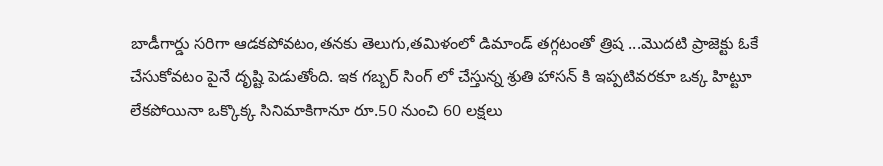బాడీగార్డు సరిగా ఆడకపోవటం,తనకు తెలుగు,తమిళంలో డిమాండ్ తగ్గటంతో త్రిష ...మొదటి ప్రాజెక్టు ఓకే చేసుకోవటం పైనే దృష్టి పెడుతోంది. ఇక గబ్బర్ సింగ్ లో చేస్తున్న శ్రుతి హాసన్ కి ఇప్పటివరకూ ఒక్క హిట్టూ లేకపోయినా ఒక్కొక్క సినిమాకిగానూ రూ.50 నుంచి 60 లక్షలు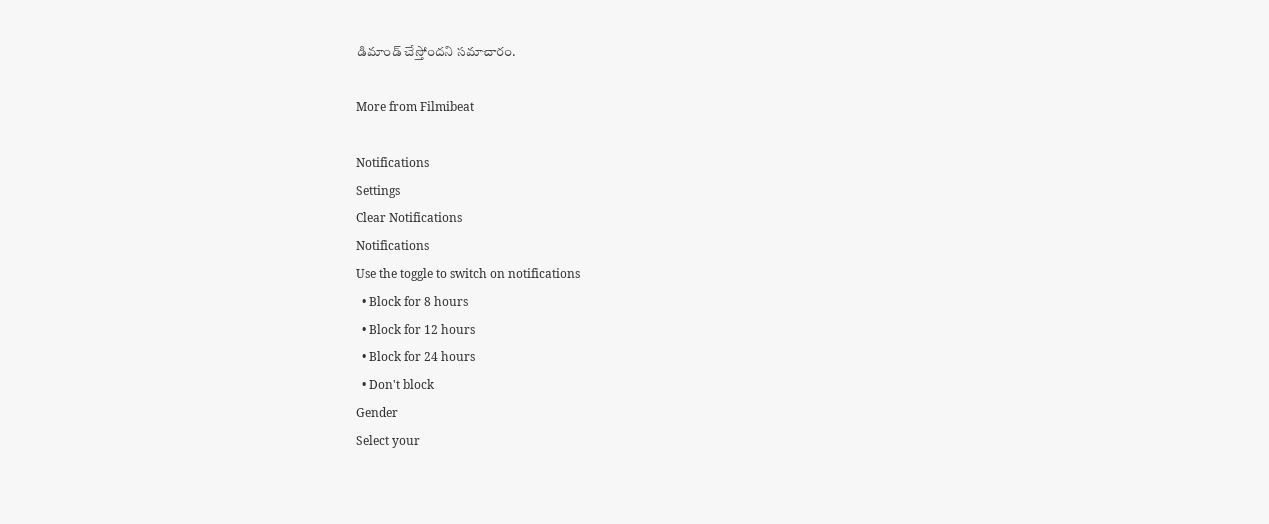డిమాండ్‌ చేస్తోందని సమాచారం.

More from Filmibeat

Notifications
Settings
Clear Notifications
Notifications
Use the toggle to switch on notifications
  • Block for 8 hours
  • Block for 12 hours
  • Block for 24 hours
  • Don't block
Gender
Select your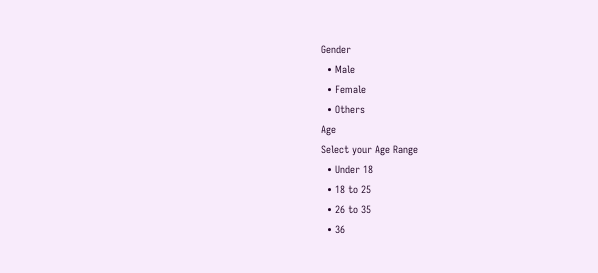Gender
  • Male
  • Female
  • Others
Age
Select your Age Range
  • Under 18
  • 18 to 25
  • 26 to 35
  • 36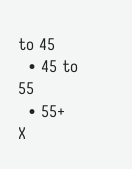to 45
  • 45 to 55
  • 55+
X